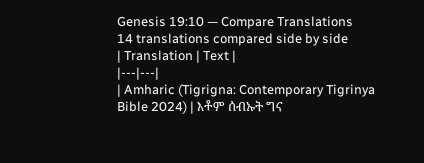Genesis 19:10 — Compare Translations
14 translations compared side by side
| Translation | Text |
|---|---|
| Amharic (Tigrigna: Contemporary Tigrinya Bible 2024) | እቶም ሰብኡት ግና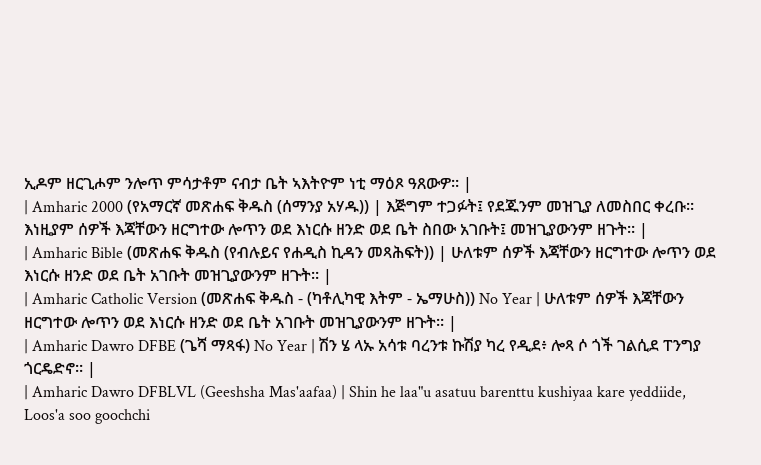ኢዶም ዘርጊሖም ንሎጥ ምሳታቶም ናብታ ቤት ኣእትዮም ነቲ ማዕጾ ዓጸውዎ። |
| Amharic 2000 (የአማርኛ መጽሐፍ ቅዱስ (ሰማንያ አሃዱ)) | እጅግም ተጋፉት፤ የደጁንም መዝጊያ ለመስበር ቀረቡ። እነዚያም ሰዎች እጃቸውን ዘርግተው ሎጥን ወደ እነርሱ ዘንድ ወደ ቤት ስበው አገቡት፤ መዝጊያውንም ዘጉት። |
| Amharic Bible (መጽሐፍ ቅዱስ (የብሉይና የሐዲስ ኪዳን መጻሕፍት)) | ሁለቱም ሰዎች እጃቸውን ዘርግተው ሎጥን ወደ እነርሱ ዘንድ ወደ ቤት አገቡት መዝጊያውንም ዘጉት። |
| Amharic Catholic Version (መጽሐፍ ቅዱስ - (ካቶሊካዊ እትም - ኤማሁስ)) No Year | ሁለቱም ሰዎች እጃቸውን ዘርግተው ሎጥን ወደ እነርሱ ዘንድ ወደ ቤት አገቡት መዝጊያውንም ዘጉት። |
| Amharic Dawro DFBE (ጌሻ ማጻፋ) No Year | ሽን ሄ ላኡ አሳቱ ባረንቱ ኩሽያ ካረ የዲደ፥ ሎጻ ሶ ጎች ገልሲደ ፐንግያ ጎርዴድኖ። |
| Amharic Dawro DFBLVL (Geeshsha Mas'aafaa) | Shin he laa"u asatuu barenttu kushiyaa kare yeddiide, Loos'a soo goochchi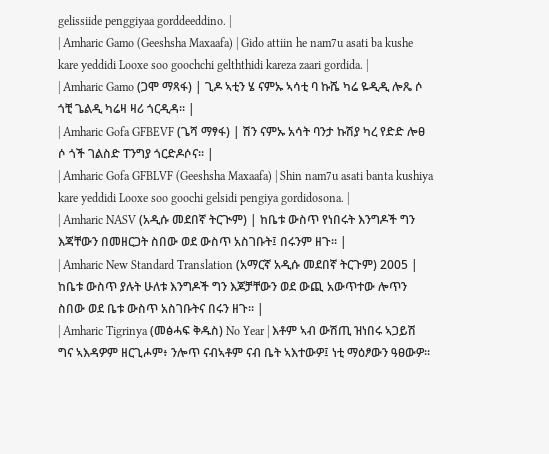gelissiide penggiyaa gorddeeddino. |
| Amharic Gamo (Geeshsha Maxaafa) | Gido attiin he nam7u asati ba kushe kare yeddidi Looxe soo goochchi gelththidi kareza zaari gordida. |
| Amharic Gamo (ጋሞ ማጻፋ) | ጊዶ ኣቲን ሄ ናምኡ ኣሳቲ ባ ኩሼ ካሬ ዬዲዲ ሎጼ ሶ ጎቺ ጌልዲ ካሬዛ ዛሪ ጎርዲዳ። |
| Amharic Gofa GFBEVF (ጌሻ ማፃፋ) | ሽን ናምኡ አሳት ባንታ ኩሽያ ካረ የድድ ሎፀ ሶ ጎች ገልስድ ፐንግያ ጎርድዶሶና። |
| Amharic Gofa GFBLVF (Geeshsha Maxaafa) | Shin nam7u asati banta kushiya kare yeddidi Looxe soo goochi gelsidi pengiya gordidosona. |
| Amharic NASV (አዲሱ መደበኛ ትርጒም) | ከቤቱ ውስጥ የነበሩት እንግዶች ግን እጃቸውን በመዘርጋት ስበው ወደ ውስጥ አስገቡት፤ በሩንም ዘጉ። |
| Amharic New Standard Translation (አማርኛ አዲሱ መደበኛ ትርጉም) 2005 | ከቤቱ ውስጥ ያሉት ሁለቱ እንግዶች ግን እጆቻቸውን ወደ ውጪ አውጥተው ሎጥን ስበው ወደ ቤቱ ውስጥ አስገቡትና በሩን ዘጉ። |
| Amharic Tigrinya (መፅሓፍ ቅዱስ) No Year | እቶም ኣብ ውሽጢ ዝነበሩ ኣጋይሽ ግና ኣእዳዎም ዘርጊሖም፥ ንሎጥ ናብኣቶም ናብ ቤት ኣእተውዎ፤ ነቲ ማዕፆውን ዓፀውዎ።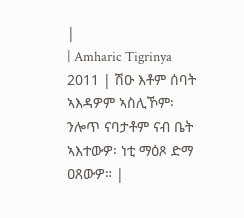|
| Amharic Tigrinya 2011 | ሽዑ እቶም ሰባት ኣእዳዎም ኣስሊኾም፡ ንሎጥ ናባታቶም ናብ ቤት ኣእተውዎ፡ ነቲ ማዕጾ ድማ ዐጸውዎ። |